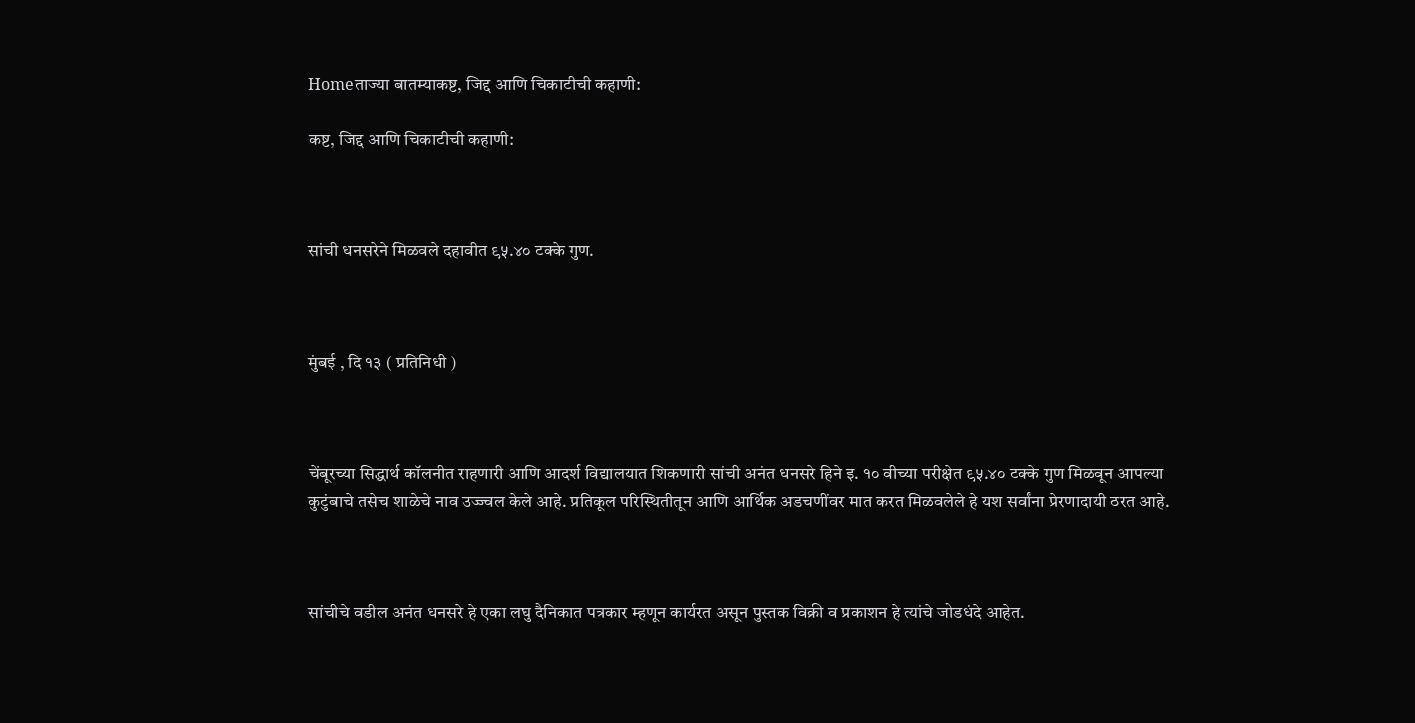Homeताज्या बातम्याकष्ट, जिद्द आणि चिकाटीची कहाणी:

कष्ट, जिद्द आणि चिकाटीची कहाणी:



सांची धनसरेने मिळवले दहावीत ९५.४० टक्के गुण.



मुंबई , दि १३ ( प्रतिनिधी )



चेंबूरच्या सिद्धार्थ कॉलनीत राहणारी आणि आदर्श विद्यालयात शिकणारी सांची अनंत धनसरे हिने इ. १० वीच्या परीक्षेत ९५.४० टक्के गुण मिळवून आपल्या कुटुंबाचे तसेच शाळेचे नाव उज्ज्वल केले आहे. प्रतिकूल परिस्थितीतून आणि आर्थिक अडचणींवर मात करत मिळवलेले हे यश सर्वांना प्रेरणादायी ठरत आहे.



सांचीचे वडील अनंत धनसरे हे एका लघु दैनिकात पत्रकार म्हणून कार्यरत असून पुस्तक विक्री व प्रकाशन हे त्यांचे जोडधंदे आहेत.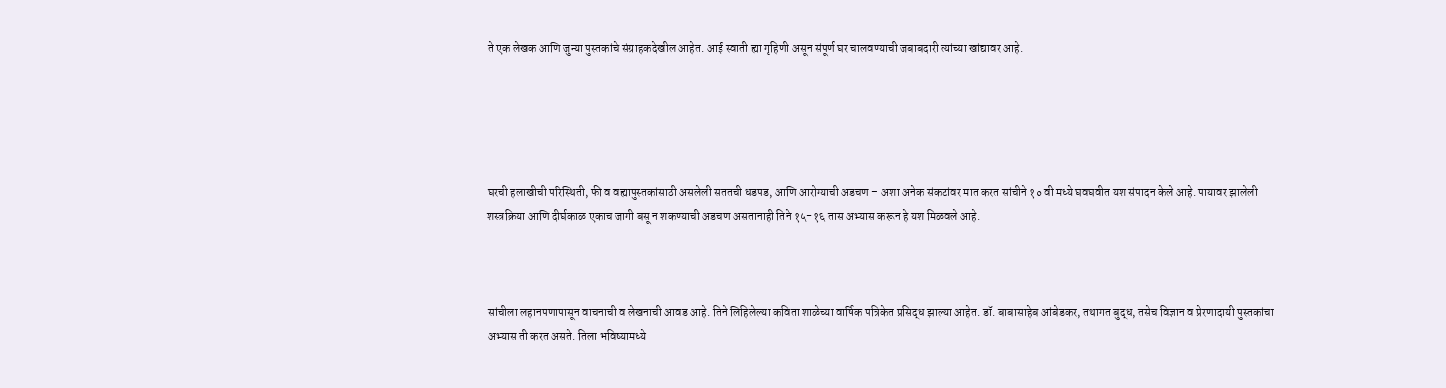ते एक लेखक आणि जुन्या पुस्तकांचे संग्राहकदेखील आहेत. आई स्वाती ह्या गृहिणी असून संपूर्ण घर चालवण्याची जबाबदारी त्यांच्या खांद्यावर आहे.





घरची हलाखीची परिस्थिती, फी व वह्यापुस्तकांसाठी असलेली सततची धडपड, आणि आरोग्याची अडचण – अशा अनेक संकटांवर मात करत सांचीने १० वी मध्ये घवघवीत यश संपादन केले आहे. पायावर झालेली शस्त्रक्रिया आणि दीर्घकाळ एकाच जागी बसू न शकण्याची अडचण असतानाही तिने १५-१६ तास अभ्यास करून हे यश मिळवले आहे.



सांचीला लहानपणापासून वाचनाची व लेखनाची आवड आहे. तिने लिहिलेल्या कविता शाळेच्या वार्षिक पत्रिकेत प्रसिद्ध झाल्या आहेत. डॉ. बाबासाहेब आंबेडकर, तथागत बुद्ध, तसेच विज्ञान व प्रेरणादायी पुस्तकांचा अभ्यास ती करत असते. तिला भविष्यामध्ये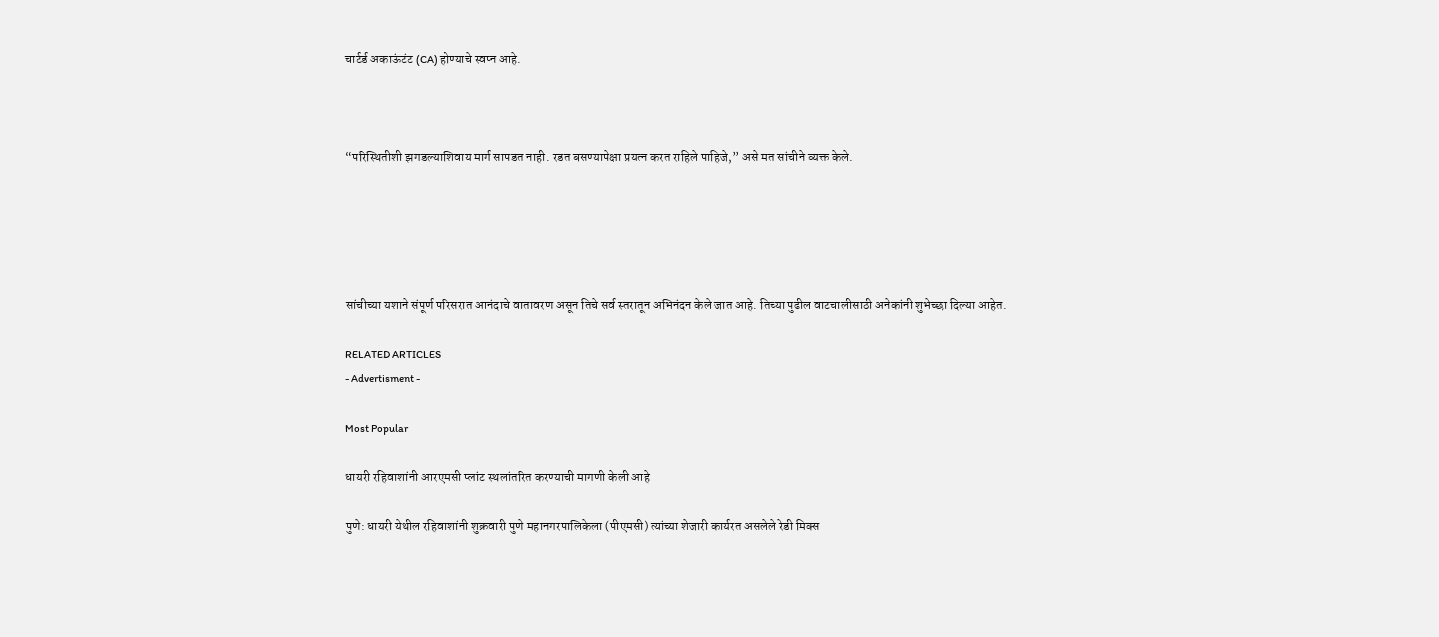चार्टर्ड अकाऊंटंट (CA) होण्याचे स्वप्न आहे.



“परिस्थितीशी झगडल्याशिवाय मार्ग सापडत नाही. रडत बसण्यापेक्षा प्रयत्न करत राहिले पाहिजे,” असे मत सांचीने व्यक्त केले.





सांचीच्या यशाने संपूर्ण परिसरात आनंदाचे वातावरण असून तिचे सर्व स्तरातून अभिनंदन केले जात आहे. तिच्या पुढील वाटचालीसाठी अनेकांनी शुभेच्छा दिल्या आहेत.

RELATED ARTICLES
- Advertisment -

Most Popular

धायरी रहिवाशांनी आरएमसी प्लांट स्थलांतरित करण्याची मागणी केली आहे

पुणे: धायरी येथील रहिवाशांनी शुक्रवारी पुणे महानगरपालिकेला (पीएमसी) त्यांच्या शेजारी कार्यरत असलेले रेडी मिक्स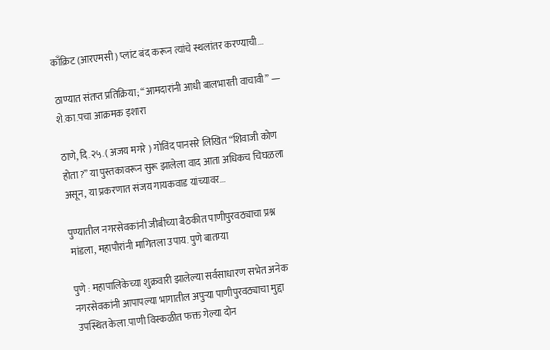काँक्रिट (आरएमसी) प्लांट बंद करून त्यांचे स्थलांतर करण्याची...

ठाण्यात संतप्त प्रतिक्रिया; “आमदारांनी आधी बालभारती वाचावी” — शे.का.पचा आक्रमक इशारा

ठाणे, दि.२५.( अजय मगरे ) गोविंद पानसरे लिखित “शिवाजी कोण होता?” या पुस्तकावरून सुरू झालेला वाद आता अधिकच चिघळला असून, या प्रकरणात संजय गायकवाड यांच्यावर...

पुण्यातील नगरसेवकांनी जीबीच्या बैठकीत पाणीपुरवठ्याचा प्रश्न मांडला, महापौरांनी मागितला उपाय. पुणे बातम्या

पुणे : महापालिकेच्या शुक्रवारी झालेल्या सर्वसाधारण सभेत अनेक नगरसेवकांनी आपापल्या भागातील अपुऱ्या पाणीपुरवठ्याचा मुद्दा उपस्थित केला.पाणी विस्कळीत फक्त गेल्या दोन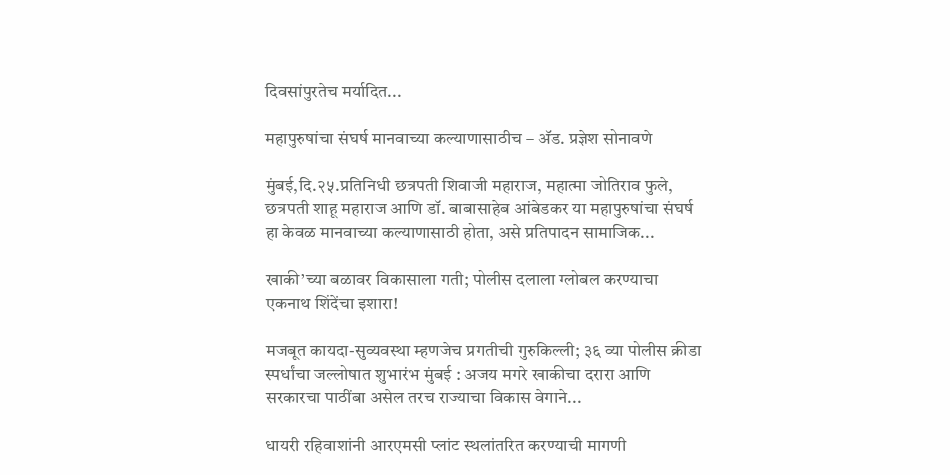दिवसांपुरतेच मर्यादित...

महापुरुषांचा संघर्ष मानवाच्या कल्याणासाठीच – अ‍ॅड. प्रज्ञेश सोनावणे

मुंबई,दि.२५.प्रतिनिधी छत्रपती शिवाजी महाराज, महात्मा जोतिराव फुले, छत्रपती शाहू महाराज आणि डॉ. बाबासाहेब आंबेडकर या महापुरुषांचा संघर्ष हा केवळ मानवाच्या कल्याणासाठी होता, असे प्रतिपादन सामाजिक...

खाकी’च्या बळावर विकासाला गती; पोलीस दलाला ग्लोबल करण्याचा एकनाथ शिंदेंचा इशारा!

मजबूत कायदा-सुव्यवस्था म्हणजेच प्रगतीची गुरुकिल्ली; ३६ व्या पोलीस क्रीडा स्पर्धांचा जल्लोषात शुभारंभ मुंबई : अजय मगरे खाकीचा दरारा आणि सरकारचा पाठींबा असेल तरच राज्याचा विकास वेगाने...

धायरी रहिवाशांनी आरएमसी प्लांट स्थलांतरित करण्याची मागणी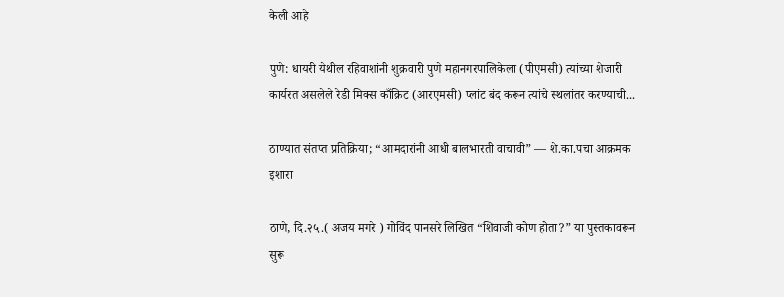केली आहे

पुणे: धायरी येथील रहिवाशांनी शुक्रवारी पुणे महानगरपालिकेला (पीएमसी) त्यांच्या शेजारी कार्यरत असलेले रेडी मिक्स काँक्रिट (आरएमसी) प्लांट बंद करून त्यांचे स्थलांतर करण्याची...

ठाण्यात संतप्त प्रतिक्रिया; “आमदारांनी आधी बालभारती वाचावी” — शे.का.पचा आक्रमक इशारा

ठाणे, दि.२५.( अजय मगरे ) गोविंद पानसरे लिखित “शिवाजी कोण होता?” या पुस्तकावरून सुरू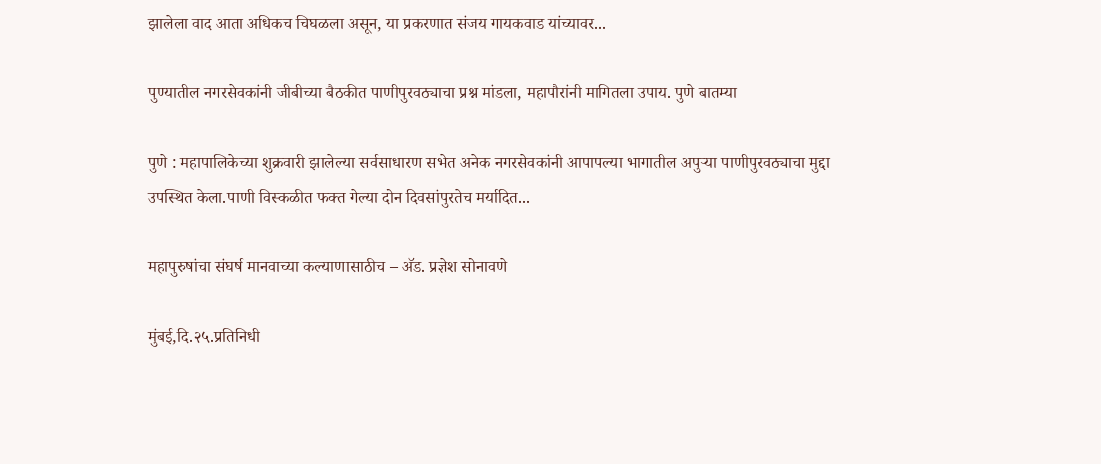झालेला वाद आता अधिकच चिघळला असून, या प्रकरणात संजय गायकवाड यांच्यावर...

पुण्यातील नगरसेवकांनी जीबीच्या बैठकीत पाणीपुरवठ्याचा प्रश्न मांडला, महापौरांनी मागितला उपाय. पुणे बातम्या

पुणे : महापालिकेच्या शुक्रवारी झालेल्या सर्वसाधारण सभेत अनेक नगरसेवकांनी आपापल्या भागातील अपुऱ्या पाणीपुरवठ्याचा मुद्दा उपस्थित केला.पाणी विस्कळीत फक्त गेल्या दोन दिवसांपुरतेच मर्यादित...

महापुरुषांचा संघर्ष मानवाच्या कल्याणासाठीच – अ‍ॅड. प्रज्ञेश सोनावणे

मुंबई,दि.२५.प्रतिनिधी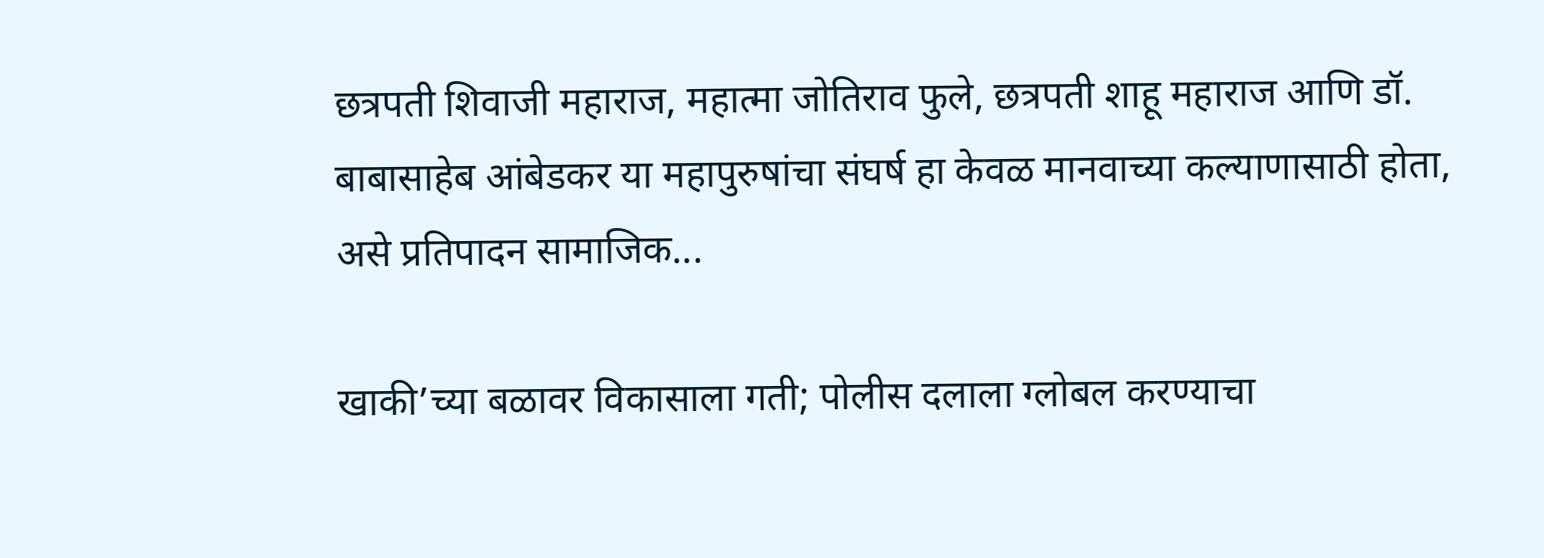छत्रपती शिवाजी महाराज, महात्मा जोतिराव फुले, छत्रपती शाहू महाराज आणि डॉ. बाबासाहेब आंबेडकर या महापुरुषांचा संघर्ष हा केवळ मानवाच्या कल्याणासाठी होता, असे प्रतिपादन सामाजिक...

खाकी’च्या बळावर विकासाला गती; पोलीस दलाला ग्लोबल करण्याचा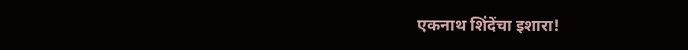एकनाथ शिंदेंचा इशारा!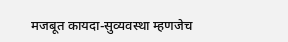मजबूत कायदा-सुव्यवस्था म्हणजेच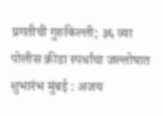प्रगतीची गुरुकिल्ली; ३६ व्या पोलीस क्रीडा स्पर्धांचा जल्लोषात शुभारंभ मुंबई : अजय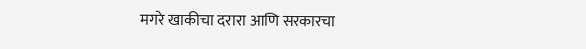मगरे खाकीचा दरारा आणि सरकारचा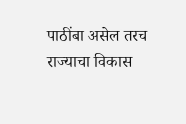पाठींबा असेल तरच राज्याचा विकास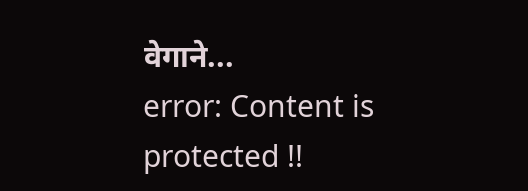वेगाने...
error: Content is protected !!